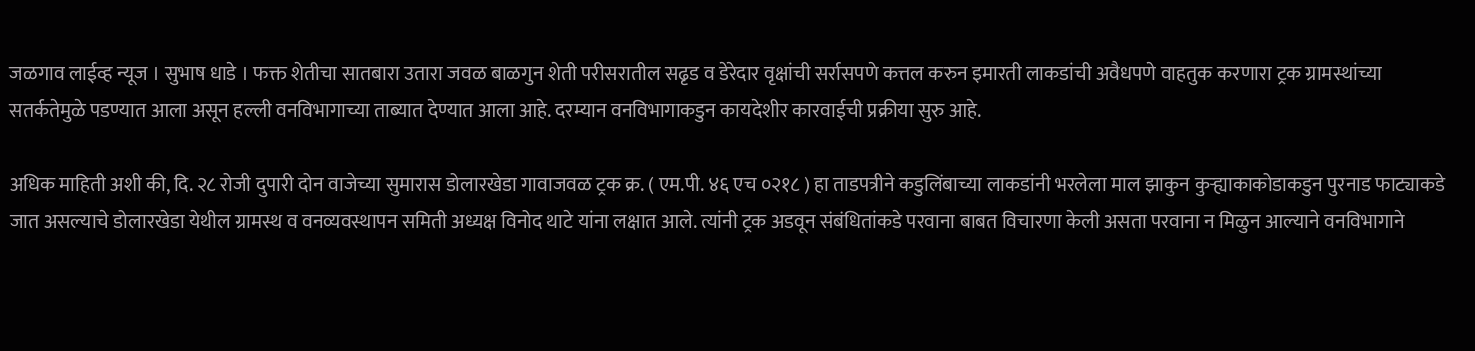जळगाव लाईव्ह न्यूज । सुभाष धाडे । फक्त शेतीचा सातबारा उतारा जवळ बाळगुन शेती परीसरातील सढृड व डेरेदार वृक्षांची सर्रासपणे कत्तल करुन इमारती लाकडांची अवैधपणे वाहतुक करणारा ट्रक ग्रामस्थांच्या सतर्कतेमुळे पडण्यात आला असून हल्ली वनविभागाच्या ताब्यात देण्यात आला आहे. दरम्यान वनविभागाकडुन कायदेशीर कारवाईची प्रक्रीया सुरु आहे.

अधिक माहिती अशी की, दि. २८ रोजी दुपारी दोन वाजेच्या सुमारास डोलारखेडा गावाजवळ ट्रक क्र. ( एम.पी. ४६ एच ०२१८ ) हा ताडपत्रीने कडुलिंबाच्या लाकडांनी भरलेला माल झाकुन कुऱ्ह्याकाकोडाकडुन पुरनाड फाट्याकडे जात असल्याचे डोलारखेडा येथील ग्रामस्थ व वनव्यवस्थापन समिती अध्यक्ष विनोद थाटे यांना लक्षात आले. त्यांनी ट्रक अडवून संबंधितांकडे परवाना बाबत विचारणा केली असता परवाना न मिळुन आल्याने वनविभागाने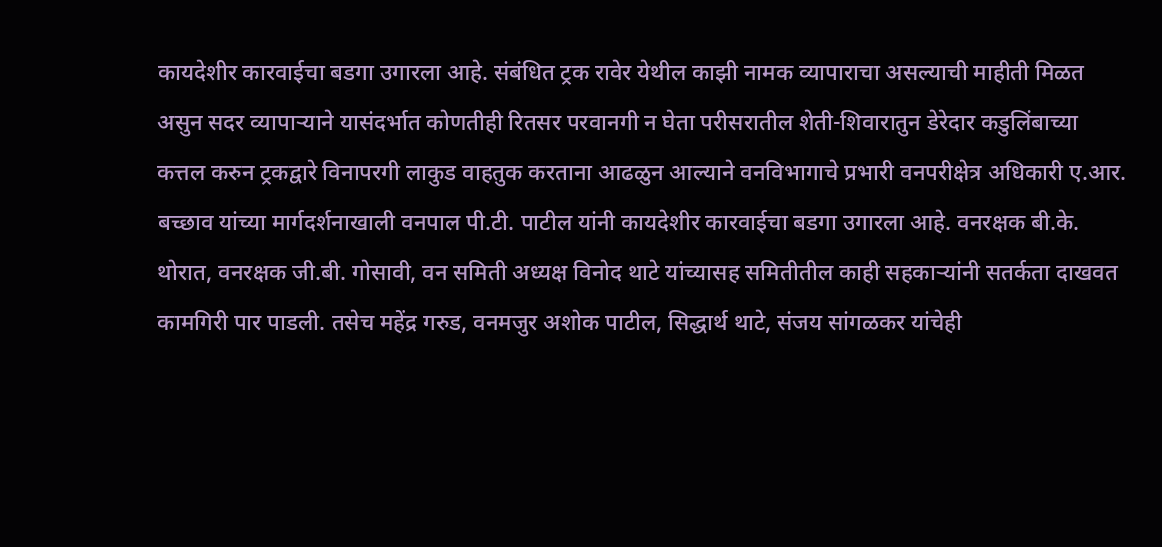कायदेशीर कारवाईचा बडगा उगारला आहे. संबंधित ट्रक रावेर येथील काझी नामक व्यापाराचा असल्याची माहीती मिळत असुन सदर व्यापाऱ्याने यासंदर्भात कोणतीही रितसर परवानगी न घेता परीसरातील शेती-शिवारातुन डेरेदार कडुलिंबाच्या कत्तल करुन ट्रकद्वारे विनापरगी लाकुड वाहतुक करताना आढळुन आल्याने वनविभागाचे प्रभारी वनपरीक्षेत्र अधिकारी ए.आर. बच्छाव यांच्या मार्गदर्शनाखाली वनपाल पी.टी. पाटील यांनी कायदेशीर कारवाईचा बडगा उगारला आहे. वनरक्षक बी.के. थोरात, वनरक्षक जी.बी. गोसावी, वन समिती अध्यक्ष विनोद थाटे यांच्यासह समितीतील काही सहकाऱ्यांनी सतर्कता दाखवत कामगिरी पार पाडली. तसेच महेंद्र गरुड, वनमजुर अशोक पाटील, सिद्धार्थ थाटे, संजय सांगळकर यांचेही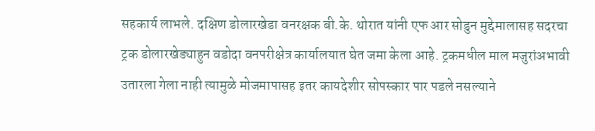सहकार्य लाभले. दक्षिण डोलारखेडा वनरक्षक बी.के. थोरात यांनी एफ आर सोडुन मुद्देमालासह सदरचा ट्रक डोलारखेड्याहुन वडोदा वनपरीक्षेत्र कार्यालयात घेत जमा केला आहे. ट्रकमधील माल मजुरांअभावी उतारला गेला नाही त्यामुळे मोजमापासह इतर कायदेशीर सोपस्कार पार पडले नसल्याने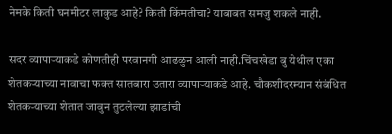नेमके किती घनमीटर लाकुड आहे? किती किंमतीचा? याबाबत समजु शकले नाही.

सदर व्यापाऱ्याकडे कोणतीही परवानगी आढळुन आली नाही.चिंचखेडा बु येथील एका शेतकऱ्याच्या नावाचा फक्त सातबारा उतारा व्यापाऱ्याकडे आहे. चौकशीदरम्यान संबंधित शेतकऱ्याच्या शेतात जावुन तुटलेल्या झाडांची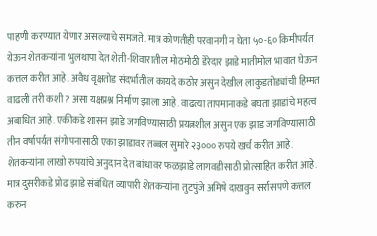पाहणी करण्यात येणार असल्याचे समजते. मात्र कोणतीही परवानगी न घेता ५०-६० किमीपर्यत येऊन शेतकऱ्यांना भुलथापा देत शेती-शिवारातील मोठमोठी डेरेदार झाडे मातीमोल भावात घेऊन कत्तल करीत आहे. अवैध वृक्षतोड संदर्भातील कायदे कठोर असुन देखील लाकुडतोड्यांची हिम्मत वाढली तरी कशी? असा यक्षप्रश्न निर्माण झाला आहे. वाढत्या तापमानाकडे बघता झाडांचे महत्व अबाधित आहे. एकीकडे शासन झाडे जगविण्यासाठी प्रयत्नशील असुन एक झाड जगविण्यासाठी तीन वर्षापर्यत संगोपनासाठी एका झाडावर तब्बल सुमारे २३००० रुपये खर्च करीत आहे. शेतकऱ्यांना लाखो रुपयांचे अनुदान देत बांधावर फळझाडे लागवडीसाठी प्रोत्साहित करीत आहे. मात्र दुसरीकडे प्रोढ झाडे संबंधित व्यापारी शेतकऱ्यांना तुटपुंजे अमिषे दाखवुन सर्रासपणे कत्तल करुन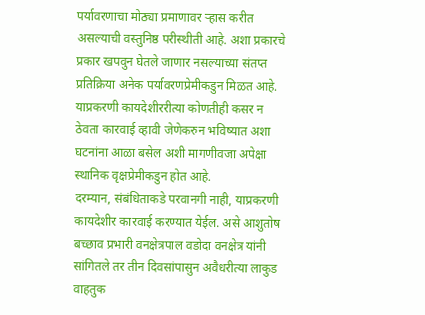पर्यावरणाचा मोठ्या प्रमाणावर ऱ्हास करीत असल्याची वस्तुनिष्ठ परीस्थीती आहे. अशा प्रकारचे प्रकार खपवुन घेतले जाणार नसल्याच्या संतप्त प्रतिक्रिया अनेक पर्यावरणप्रेमीकडुन मिळत आहे. याप्रकरणी कायदेशीररीत्या कोणतीही कसर न ठेवता कारवाई व्हावी जेणेकरुन भविष्यात अशा घटनांना आळा बसेल अशी मागणीवजा अपेक्षा स्थानिक वृक्षप्रेमीकडुन होत आहे.
दरम्यान, संबंधिताकडे परवानगी नाही, याप्रकरणी कायदेशीर कारवाई करण्यात येईल. असे आशुतोष बच्छाव प्रभारी वनक्षेत्रपाल वडोदा वनक्षेत्र यांनी सांगितले तर तीन दिवसांपासुन अवैधरीत्या लाकुड वाहतुक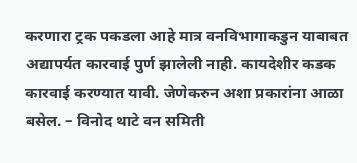करणारा ट्रक पकडला आहे मात्र वनविभागाकडुन याबाबत अद्यापर्यत कारवाई पुर्ण झालेली नाही. कायदेशीर कडक कारवाई करण्यात यावी. जेणेकरुन अशा प्रकारांना आळा बसेल. – विनोद थाटे वन समिती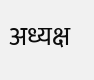अध्यक्ष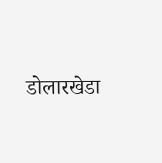डोलारखेडा